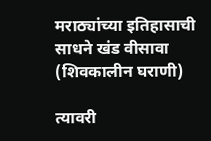मराठ्यांच्या इतिहासाची साधने खंड वीसावा (शिवकालीन घराणी)

त्यावरी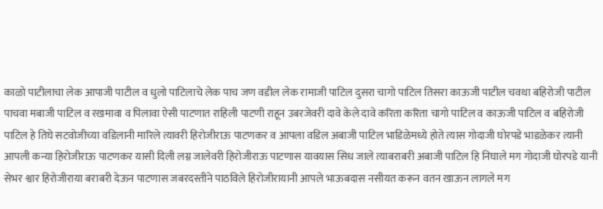काळो पाटीलाचा लेक आपाजी पाटील व धुलो पाटिलाचे लेक पाच जण वडील लेक रामाजी पाटिल दुसरा चागो पाटिल तिसरा काऊजी पाटील चवथा बहिरोजी पाटील पाचवा मबाजी पाटिल व रखमावा व पिलावा ऐसी पाटणात राहिली पाटणी राहून उबरजेवरी दावे केले दावे करिता करिता चागो पाटिल व काऊजी पाटिल व बहिरोजी पाटिल हे तिघे सटवोजीच्या वडिलानी मारिले त्यावरी हिरोजीराऊ पाटणकर व आपला वडिल अबाजी पाटिल भाडिळेमध्ये होते त्यास गोदाजी घोरपडे भाडळेकर त्यानी आपली कन्या हिरोजीराऊ पाटणकर यासी दिली लग्न जालेवरी हिरोजीराऊ पाटणास यावयास सिध जाले त्याबराबरी अबाजी पाटिल हि निघाले मग गोदाजी घोरपडे यानी सेभर श्वार हिरोजीराया बराबरी देऊन पाटणास जबरदस्तीने पाठविले हिरोजीरायानी आपले भाऊबदास नसीयत करून वतन खाऊन लागले मग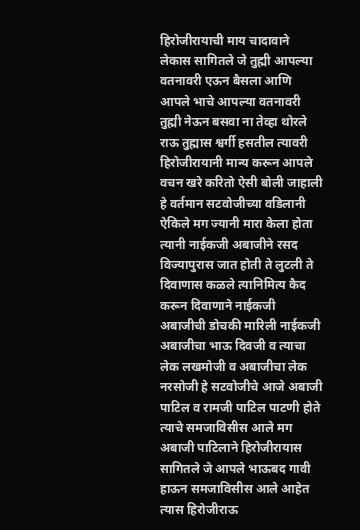हिरोजीरायाची माय चादावाने लेकास सागितले जे तुह्मी आपल्या वतनावरी एऊन बैसला आणि आपले भाचे आपल्या वतनावरी तुह्मी नेऊन बसवा ना तेव्हा थोरले राऊ तुह्मास श्वर्गी हसतील त्यावरी हिरोजीरायानी मान्य करून आपले वचन खरे करितो ऐसी बोली जाहाली हे वर्तमान सटवोजीच्या वडिलानी ऐकिले मग ज्यानी मारा केला होता त्यानी नाईकजी अबाजीने रसद विज्यापुरास जात होती ते लुटली ते दिवाणास कळले त्यानिमित्य कैद करून दिवाणाने नाईकजी अबाजीची डोचकी मारिली नाईकजी अबाजीचा भाऊ दिवजी व त्याचा लेक लखमोजी व अबाजीचा लेक नरसोजी हे सटवोजीचे आजे अबाजी पाटिल व रामजी पाटिल पाटणी होते त्याचे समजाविसीस आले मग अबाजी पाटिलाने हिरोजीरायास सागितले जे आपले भाऊबद गावी हाऊन समजाविसीस आले आहेत त्यास हिरोजीराऊ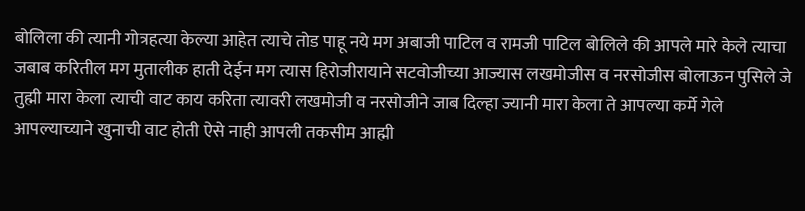बोलिला की त्यानी गोत्रहत्या केल्या आहेत त्याचे तोड पाहू नये मग अबाजी पाटिल व रामजी पाटिल बोलिले की आपले मारे केले त्याचा जबाब करितील मग मुतालीक हाती देईन मग त्यास हिरोजीरायाने सटवोजीच्या आज्यास लखमोजीस व नरसोजीस बोलाऊन पुसिले जे तुह्मी मारा केला त्याची वाट काय करिता त्यावरी लखमोजी व नरसोजीने जाब दिल्हा ज्यानी मारा केला ते आपल्या कर्मे गेले आपल्याच्याने खुनाची वाट होती ऐसे नाही आपली तकसीम आह्मी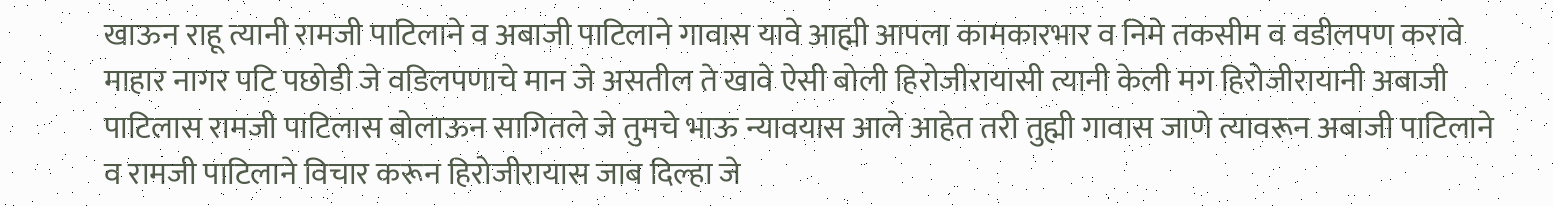खाऊन राहू त्यानी रामजी पाटिलाने व अबाजी पाटिलाने गावास यावे आह्मी आपला कामकारभार व निमे तकसीम व वडीलपण करावे माहार नागर पटि पछोडी जे वडिलपणाचे मान जे असतील ते खावे ऐसी बोली हिरोजीरायासी त्यानी केली मग हिरोजीरायानी अबाजी पाटिलास रामजी पाटिलास बोलाऊन सागितले जे तुमचे भाऊ न्यावयास आले आहेत तरी तुह्मी गावास जाणे त्यावरून अबाजी पाटिलाने व रामजी पाटिलाने विचार करून हिरोजीरायास जाब दिल्हा जे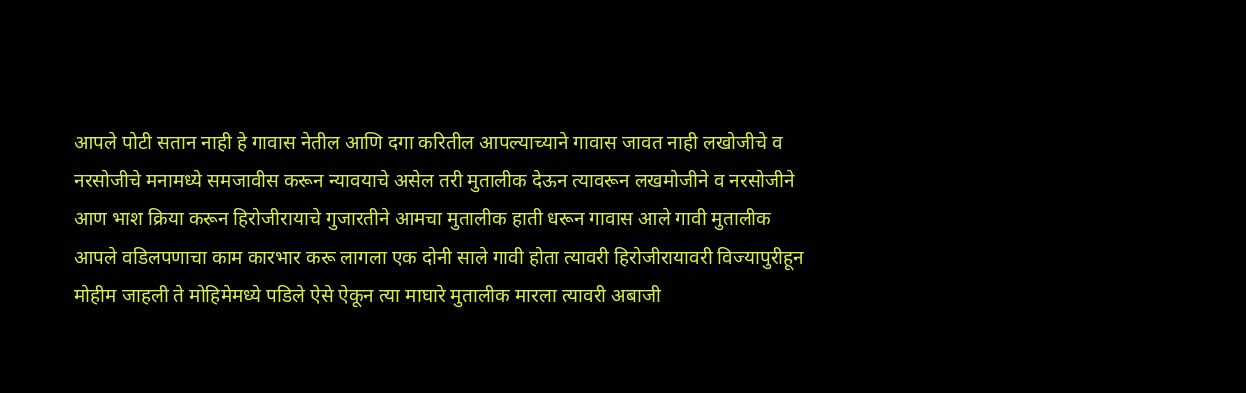आपले पोटी सतान नाही हे गावास नेतील आणि दगा करितील आपल्याच्याने गावास जावत नाही लखोजीचे व नरसोजीचे मनामध्ये समजावीस करून न्यावयाचे असेल तरी मुतालीक देऊन त्यावरून लखमोजीने व नरसोजीने आण भाश क्रिया करून हिरोजीरायाचे गुजारतीने आमचा मुतालीक हाती धरून गावास आले गावी मुतालीक आपले वडिलपणाचा काम कारभार करू लागला एक दोनी साले गावी होता त्यावरी हिरोजीरायावरी विज्यापुरीहून मोहीम जाहली ते मोहिमेमध्ये पडिले ऐसे ऐकून त्या माघारे मुतालीक मारला त्यावरी अबाजी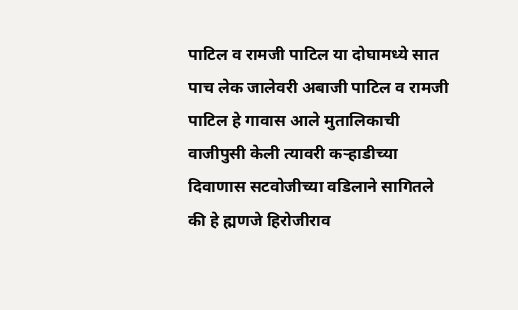पाटिल व रामजी पाटिल या दोघामध्ये सात पाच लेक जालेवरी अबाजी पाटिल व रामजी पाटिल हे गावास आले मुतालिकाची वाजीपुसी केली त्यावरी कर्‍हाडीच्या दिवाणास सटवोजीच्या वडिलाने सागितले की हे ह्मणजे हिरोजीराव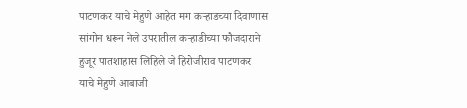पाटणकर याचे मेहुणे आहेत मग कर्‍हाडच्या दिवाणास सांगोन धरून नेले उपरातील कर्‍हाडीच्या फौजदाराने हुजूर पातशाहास लिहिले जे हिरोजीराव पाटणकर याचे मेहुणे आबाजी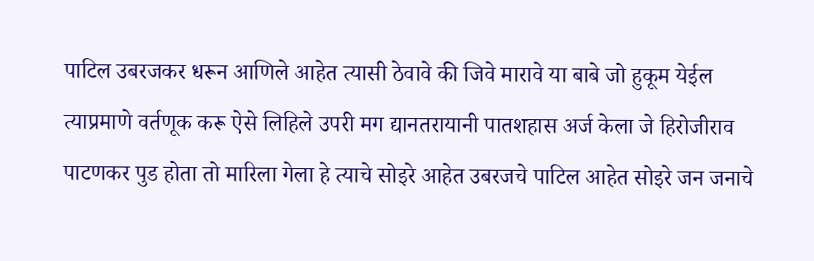पाटिल उबरजकर धरून आणिले आहेत त्यासी ठेवावे की जिवे मारावे या बाबे जो हुकूम येईल त्याप्रमाणे वर्तणूक करू ऐसे लिहिले उपरी मग द्यानतरायानी पातशहास अर्ज केला जे हिरोजीराव पाटणकर पुड होता तो मारिला गेला हे त्याचे सोइरे आहेत उबरजचे पाटिल आहेत सोइरे जन जनाचे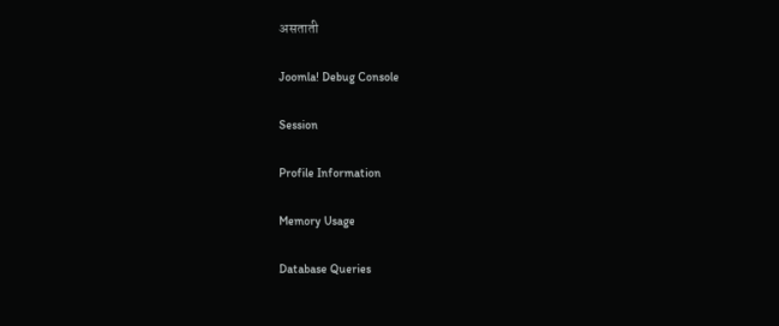असताती

Joomla! Debug Console

Session

Profile Information

Memory Usage

Database Queries